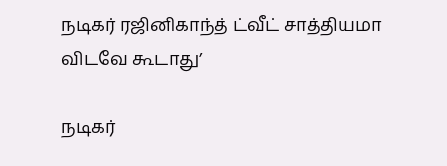நடிகர் ரஜினிகாந்த் ட்வீட் சாத்தியமா விடவே கூடாது’

நடிகர்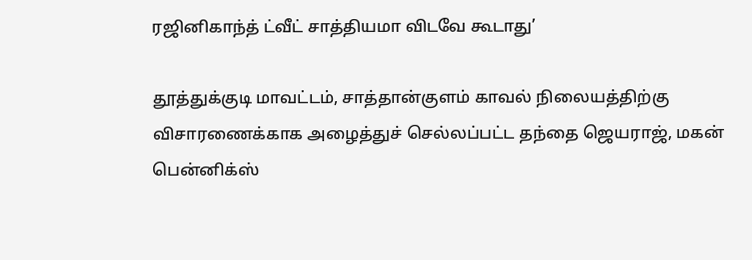ரஜினிகாந்த் ட்வீட் சாத்தியமா விடவே கூடாது’

தூத்துக்குடி மாவட்டம், சாத்தான்குளம் காவல் நிலையத்திற்கு விசாரணைக்காக அழைத்துச் செல்லப்பட்ட தந்தை ஜெயராஜ், மகன் பென்னிக்ஸ்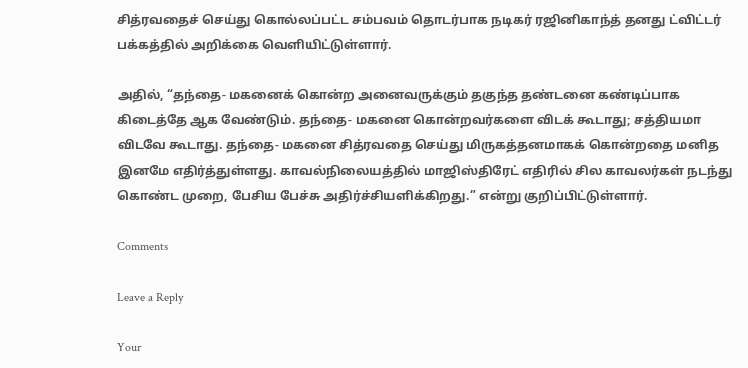சித்ரவதைச் செய்து கொல்லப்பட்ட சம்பவம் தொடர்பாக நடிகர் ரஜினிகாந்த் தனது ட்விட்டர் பக்கத்தில் அறிக்கை வெளியிட்டுள்ளார்.

அதில், “தந்தை- மகனைக் கொன்ற அனைவருக்கும் தகுந்த தண்டனை கண்டிப்பாக கிடைத்தே ஆக வேண்டும். தந்தை- மகனை கொன்றவர்களை விடக் கூடாது; சத்தியமா விடவே கூடாது. தந்தை- மகனை சித்ரவதை செய்து மிருகத்தனமாகக் கொன்றதை மனித இனமே எதிர்த்துள்ளது. காவல்நிலையத்தில் மாஜிஸ்திரேட் எதிரில் சில காவலர்கள் நடந்து கொண்ட முறை, பேசிய பேச்சு அதிர்ச்சியளிக்கிறது.” என்று குறிப்பிட்டுள்ளார்.

Comments

Leave a Reply

Your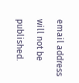email address will not be published.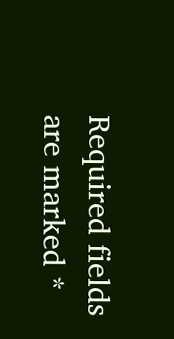Required fields are marked *